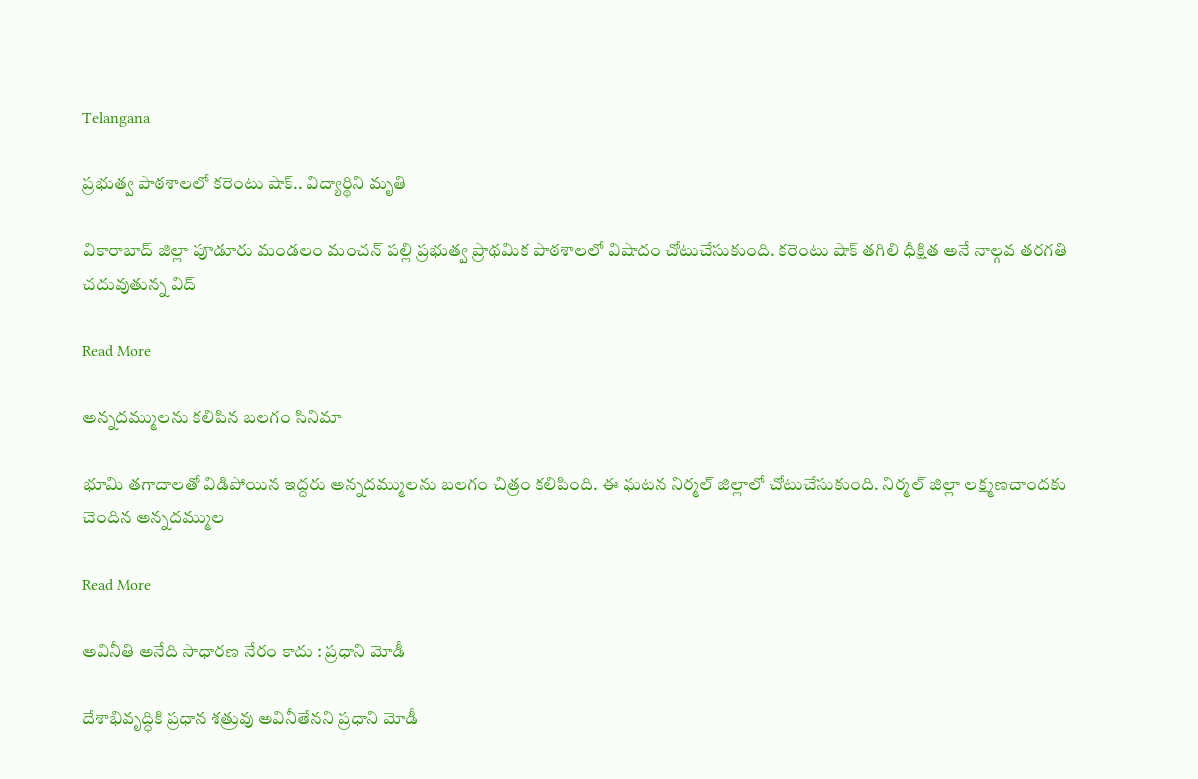Telangana

ప్రభుత్వ పాఠశాలలో కరెంటు షాక్.. విద్యార్థిని మృతి

వికారాబాద్ జిల్లా పూడూరు మండలం మంచన్ పల్లి ప్రభుత్వ ప్రాథమిక పాఠశాలలో విషాదం చోటుచేసుకుంది. కరెంటు షాక్ తగిలి ధీక్షిత అనే నాల్గవ తరగతి చదువుతున్న విద్

Read More

అన్నదమ్ములను కలిపిన బలగం సినిమా

భూమి తగాదాలతో విడిపోయిన ఇద్దరు అన్నదమ్ములను బలగం చిత్రం కలిపింది. ఈ ఘటన నిర్మల్ జిల్లాలో చోటుచేసుకుంది. నిర్మల్ జిల్లా లక్ష్మణచాందకు చెందిన అన్నదమ్ముల

Read More

అవినీతి అనేది సాధారణ నేరం కాదు : ప్రధాని మోడీ

దేశాభివృద్ధికి ప్రధాన శత్రువు అవినీతేనని ప్రధాని మోడీ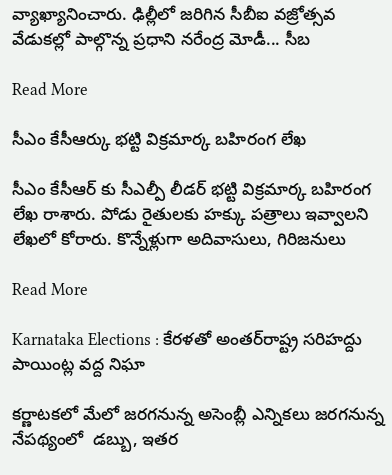వ్యాఖ్యానించారు. ఢిల్లీలో జరిగిన సీబీఐ వజ్రోత్సవ వేడుకల్లో పాల్గొన్న ప్రధాని నరేంద్ర మోడీ... సీబ

Read More

సీఎం కేసీఆర్కు భట్టి విక్రమార్క బహిరంగ లేఖ

సీఎం కేసీఆర్ కు సీఎల్పీ లీడర్ భట్టి విక్రమార్క బహిరంగ లేఖ రాశారు. పోడు రైతులకు హక్కు పత్రాలు ఇవ్వాలని లేఖలో కోరారు. కొన్నేళ్లుగా అదివాసులు, గిరిజనులు

Read More

Karnataka Elections : కేరళతో అంతర్‌రాష్ట్ర సరిహద్దు పాయింట్ల వద్ద నిఘా

కర్ణాటకలో మేలో జరగనున్న అసెంబ్లీ ఎన్నికలు జరగనున్న నేపథ్యంలో  డబ్బు, ఇతర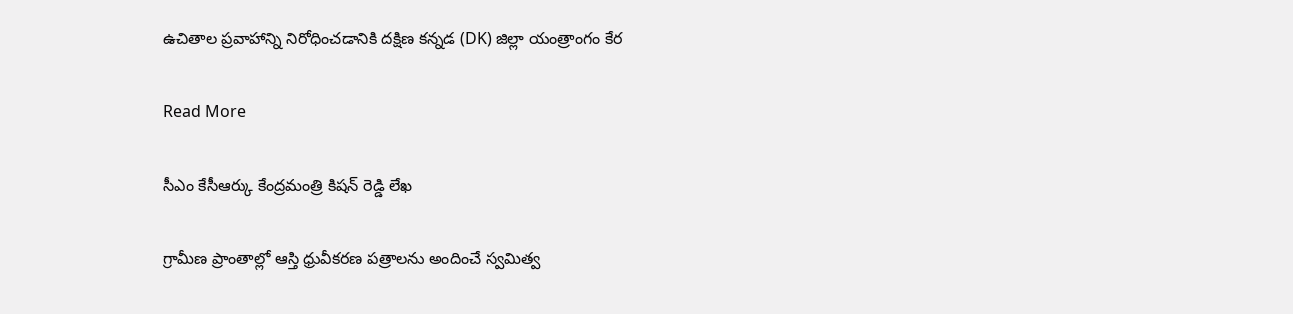ఉచితాల ప్రవాహాన్ని నిరోధించడానికి దక్షిణ కన్నడ (DK) జిల్లా యంత్రాంగం కేర

Read More

సీఎం కేసీఆర్కు కేంద్రమంత్రి కిషన్ రెడ్డి లేఖ

గ్రామీణ ప్రాంతాల్లో ఆస్తి ధ్రువీకరణ పత్రాలను అందించే స్వమిత్వ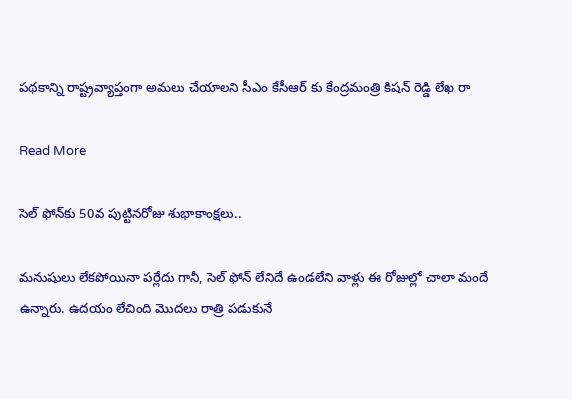పథకాన్ని రాష్ట్రవ్యాప్తంగా అమలు చేయాలని సీఎం కేసీఆర్ కు కేంద్రమంత్రి కిషన్ రెడ్డి లేఖ రా

Read More

సెల్ ఫోన్‌కు 50వ పుట్టినరోజు శుభాకాంక్షలు..

మనుషులు లేకపోయినా పర్లేదు గానీ, సెల్ ఫోన్ లేనిదే ఉండలేని వాళ్లు ఈ రోజుల్లో చాలా మందే ఉన్నారు. ఉదయం లేచింది మొదలు రాత్రి పడుకునే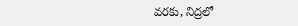వరకు, నిద్రలో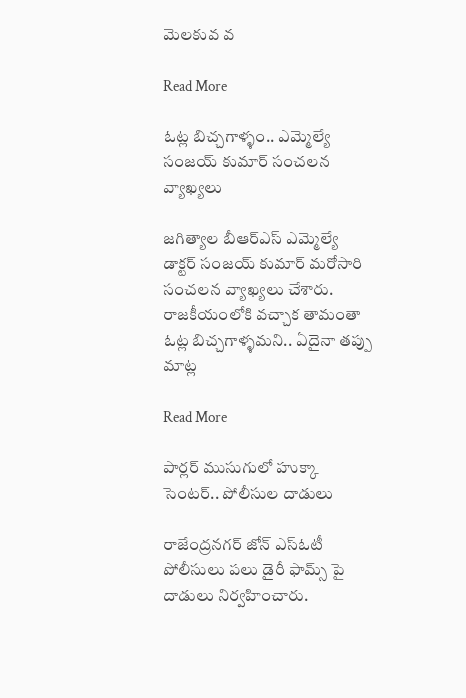మెలకువ వ

Read More

ఓట్ల బిచ్చగాళ్ళం.. ఎమ్మెల్యే సంజయ్ కుమార్ సంచలన వ్యాఖ్యలు

జగిత్యాల బీఆర్ఎస్ ఎమ్మెల్యే డాక్టర్ సంజయ్ కుమార్ మరోసారి సంచలన వ్యాఖ్యలు చేశారు. రాజకీయంలోకి వచ్చాక తామంతా ఓట్ల బిచ్చగాళ్ళమని.. ఏదైనా తప్పు మాట్ల

Read More

పార్లర్ ముసుగులో హుక్కా సెంటర్.. పోలీసుల దాడులు

రాజేంద్రనగర్ జోన్ ఎస్ఓటీ పోలీసులు పలు డైరీ ఫామ్స్ పై దాడులు నిర్వహించారు.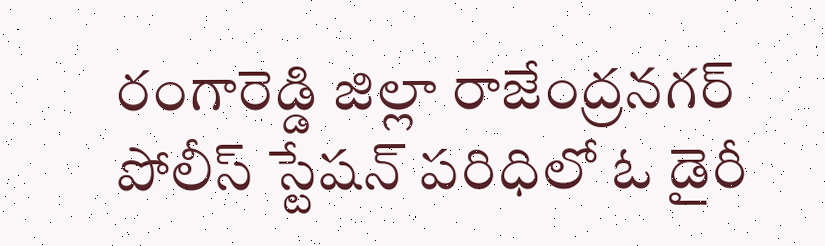రంగారెడ్డి జిల్లా రాజేంద్రనగర్ పోలీస్ స్టేషన్ పరిధిలో ఓ డైరీ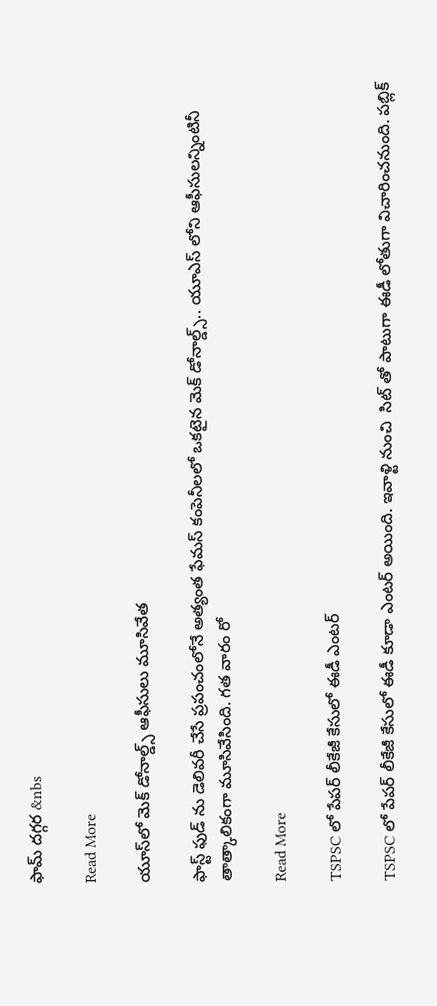ఫామ్ దగ్గర &nbs

Read More

యూస్‌లో మెక్ డోనాల్డ్స్ ఆఫీసులు మూసివేత

ఫాస్ట్ ఫుడ్ ను డెలివరీ చేసే ప్రపంచంలోనే అత్యంత ఫేమస్ కంపెనీలలో ఒకటైన మెక్ డోనాల్డ్స్.. యూఎస్ లోని ఆఫీసులన్నింటినీ తాత్కాలికంగా మూసివేసింది. గత వారం రో

Read More

TSPSC లో పేపర్ లీకేజీ కేసులో ఈడీ ఎంటర్

TSPSC లో పేపర్ లీకేజీ కేసులో ఈడీ కూడా ఎంటర్ అయింది. ఇవాళ్టి నుంచి  సిట్ తో పాటుగా ఈడీ లోతుగా విచారించనుంది. పబ్లిక్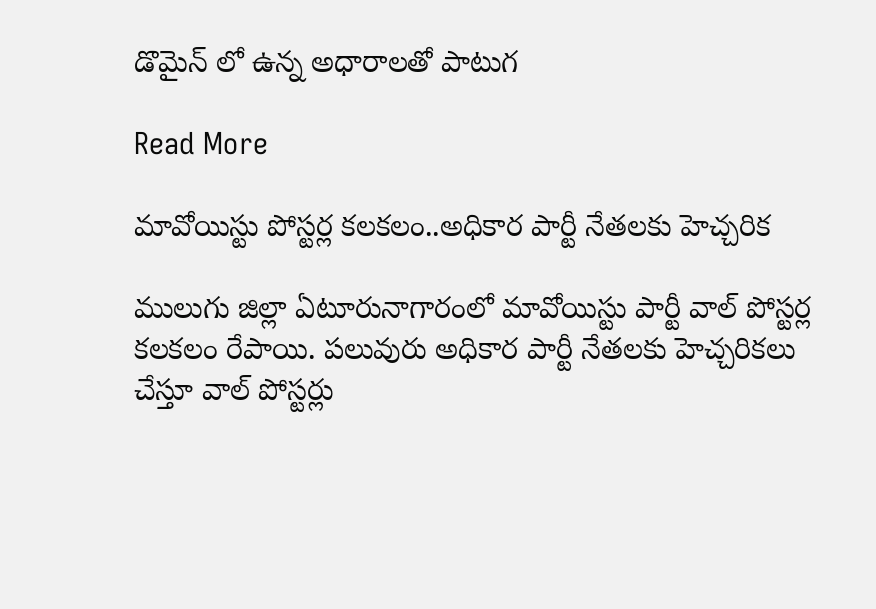డొమైన్ లో ఉన్న అధారాలతో పాటుగ

Read More

మావోయిస్టు పోస్టర్ల కలకలం..అధికార పార్టీ నేతలకు హెచ్చరిక

ములుగు జిల్లా ఏటూరునాగారంలో మావోయిస్టు పార్టీ వాల్ పోస్టర్ల కలకలం రేపాయి. పలువురు అధికార పార్టీ నేతలకు హెచ్చరికలు చేస్తూ వాల్ పోస్టర్లు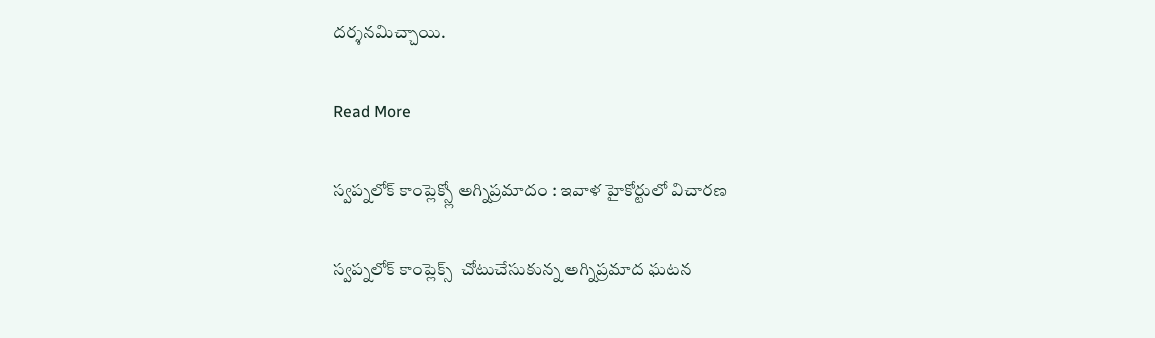దర్శనమిచ్చాయి.

Read More

స్వప్నలోక్ కాంప్లెక్స్లో అగ్నిప్రమాదం : ఇవాళ హైకోర్టులో విచారణ

స్వప్నలోక్ కాంప్లెక్స్  చోటుచేసుకున్న అగ్నిప్రమాద ఘటన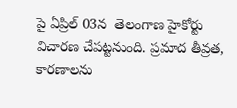పై ఏప్రిల్ 03న  తెలంగాణ హైకోర్టు విచారణ చేపట్టనుంది. ప్రమాద తీవ్రత, కారణాలను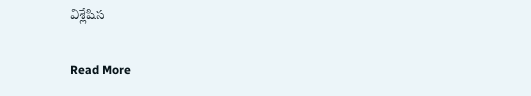విశ్లేషిస

Read More